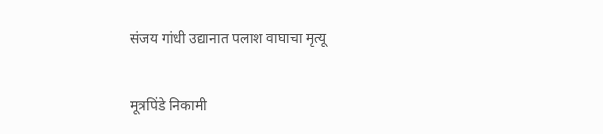संजय गांधी उद्यानात पलाश वाघाचा मृत्यू

मूत्रपिंडे निकामी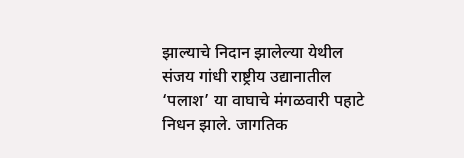झाल्याचे निदान झालेल्या येथील संजय गांधी राष्ट्रीय उद्यानातील ‘पलाश’ या वाघाचे मंगळवारी पहाटे निधन झाले. जागतिक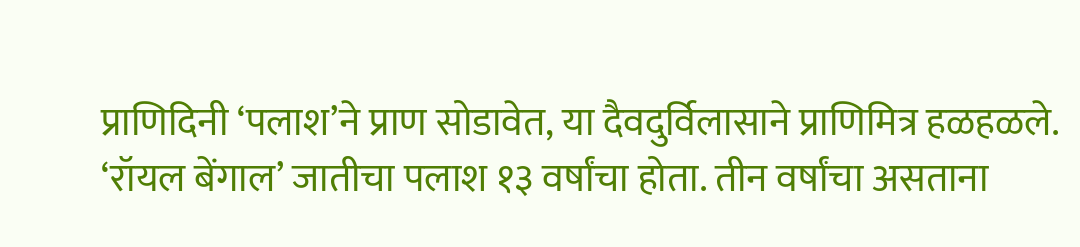प्राणिदिनी ‘पलाश’ने प्राण सोडावेत, या दैवदुर्विलासाने प्राणिमित्र हळहळले. ‘रॉयल बेंगाल’ जातीचा पलाश १३ वर्षांचा होता. तीन वर्षांचा असताना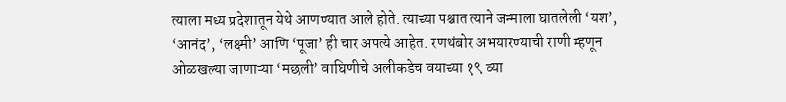त्याला मध्य प्रदेशातून येथे आणण्यात आले होते. त्याच्या पश्चात त्याने जन्माला घातलेली ‘यश’, ‘आनंद’, ‘लक्ष्मी’ आणि ‘पूजा’ ही चार अपत्ये आहेत. रणथंबोर अभयारण्याची राणी म्हणून ओळखल्या जाणाऱ्या ‘मछली’ वाघिणीचे अलीकडेच वयाच्या १९ व्या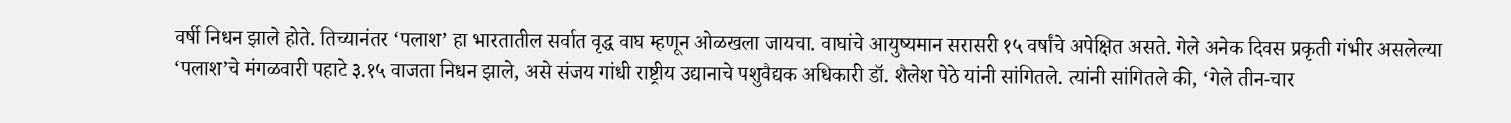वर्षी निधन झाले होते. तिच्यानंतर ‘पलाश’ हा भारतातील सर्वात वृद्ध वाघ म्हणून ओळखला जायचा. वाघांचे आयुष्यमान सरासरी १५ वर्षांचे अपेक्षित असते. गेले अनेक दिवस प्रकृती गंभीर असलेल्या ‘पलाश’चे मंगळवारी पहाटे ३.१५ वाजता निधन झाले, असे संजय गांधी राष्ट्रीय उद्यानाचे पशुवैद्यक अधिकारी डॉ. शैलेश पेठे यांनी सांगितले. त्यांनी सांगितले की, ‘गेले तीन-चार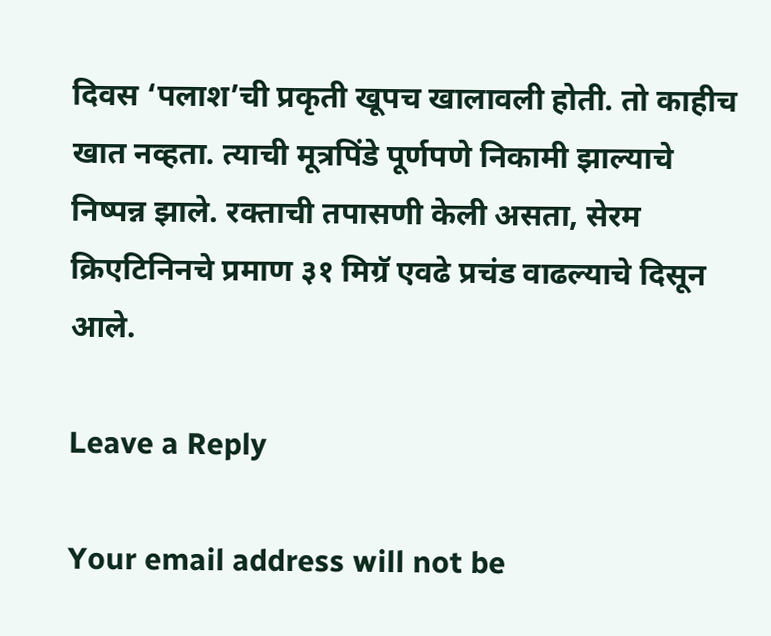दिवस ‘पलाश’ची प्रकृती खूपच खालावली होती. तो काहीच खात नव्हता. त्याची मूत्रपिंडे पूर्णपणे निकामी झाल्याचे निष्पन्न झाले. रक्ताची तपासणी केली असता, सेरम क्रिएटिनिनचे प्रमाण ३१ मिग्रॅ एवढे प्रचंड वाढल्याचे दिसून आले.

Leave a Reply

Your email address will not be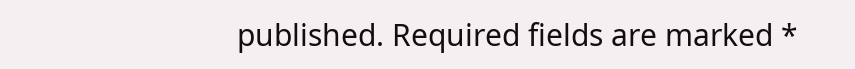published. Required fields are marked *